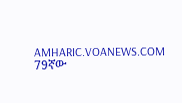AMHARIC.VOANEWS.COM
79ኛው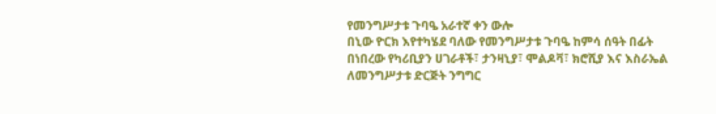የመንግሥታቱ ጉባዔ አራተኛ ቀን ውሎ
በኒው ዮርክ እየተካሄደ ባለው የመንግሥታቱ ጉባዔ ከምሳ ሰዓት በፊት በነበረው የካሪቢያን ሀገራቶች፣ ታንዛኒያ፣ ሞልዶቫ፣ ክሮሺያ እና እስራኤል ለመንግሥታቱ ድርጅት ንግግር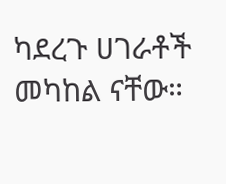ካደረጉ ሀገራቶች መካከል ናቸው።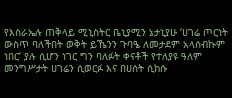የእስራኤሉ ጠቅላይ ሚኒስትር ቤኒያሚን ኔታኒያሁ ‘ሀገሬ ጦርነት ውስጥ ባለችበት ወቅት ይኼንን ጉባዔ ለመታደም አላሰብኩም ነበር’ ያሉ ሲሆን ነገር ግን ባለፉት ቀናቶች የተለያዩ ዓለም መንግሥታት ሀገሬን ሲወርፉ እና በሀሰት ሲከሱ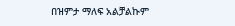በዝምታ ማለፍ አልቻልኩም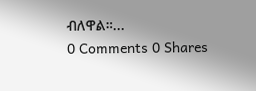ብለዋል።...
0 Comments 0 Shares